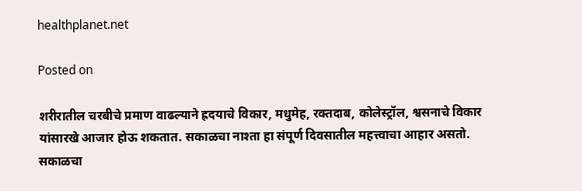healthplanet.net

Posted on

शरीरातील चरबीचे प्रमाण वाढल्याने ह्रदयाचे विकार, मधुमेह, रक्तदाब, कोलेस्ट्रॉल, श्वसनाचे विकार यांसारखे आजार होऊ शकतात. सकाळचा नाश्ता हा संपूर्ण दिवसातील महत्त्वाचा आहार असतो. सकाळचा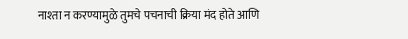नाश्ता न करण्यामुळे तुमचे पचनाची क्रिया मंद होते आणि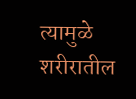त्यामुळे शरीरातील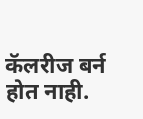कॅलरीज बर्न होत नाही.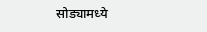सोड्यामध्ये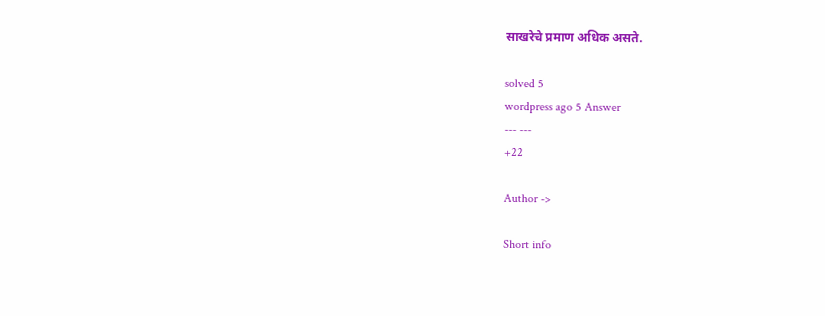साखरेचे प्रमाण अधिक असते.

solved 5
wordpress ago 5 Answer
--- ---
+22

Author ->

Short info